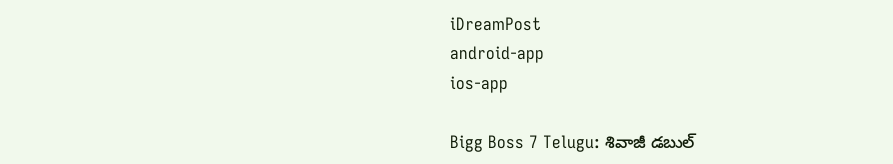iDreamPost
android-app
ios-app

Bigg Boss 7 Telugu: శివాజీ డబుల్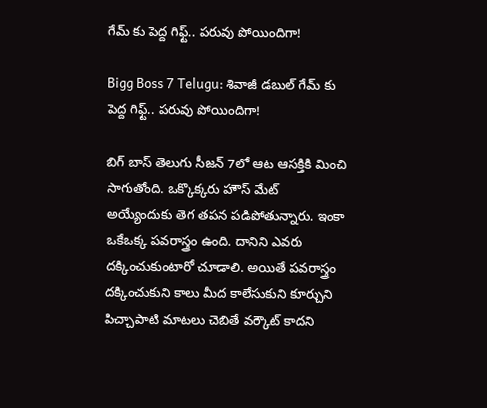గేమ్ కు పెద్ద గిఫ్ట్.. పరువు పోయిందిగా!

Bigg Boss 7 Telugu: శివాజీ డబుల్ గేమ్ కు పెద్ద గిఫ్ట్.. పరువు పోయిందిగా!

బిగ్ బాస్ తెలుగు సీజన్ 7లో ఆట ఆసక్తికి మించి సాగుతోంది. ఒక్కొక్కరు హౌస్ మేట్ అయ్యేందుకు తెగ తపన పడిపోతున్నారు. ఇంకా ఒకేఒక్క పవరాస్త్రం ఉంది. దానిని ఎవరు దక్కించుకుంటారో చూడాలి. అయితే పవరాస్త్రం దక్కించుకుని కాలు మీద కాలేసుకుని కూర్చుని పిచ్చాపాటి మాటలు చెబితే వర్కౌట్ కాదని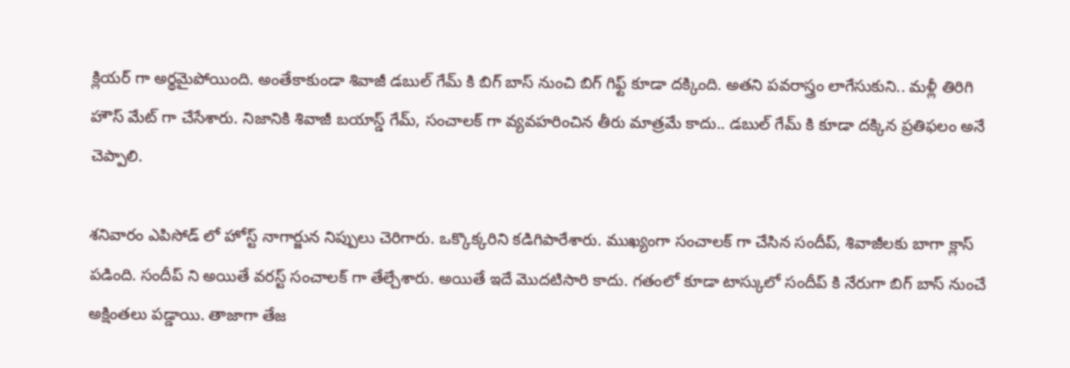క్లియర్ గా అర్థమైపోయింది. అంతేకాకుండా శివాజీ డబుల్ గేమ్ కి బిగ్ బాస్ నుంచి బిగ్ గిఫ్ట్ కూడా దక్కింది. అతని పవరాస్త్రం లాగేసుకుని.. మళ్లీ తిరిగి హౌస్ మేట్ గా చేసేశారు. నిజానికి శివాజీ బయాస్డ్ గేమ్, సంచాలక్ గా వ్యవహరించిన తీరు మాత్రమే కాదు.. డబుల్ గేమ్ కి కూడా దక్కిన ప్రతిఫలం అనే చెప్పాలి.

శనివారం ఎపిసోడ్ లో హోస్ట్ నాగార్జున నిప్పులు చెరిగారు. ఒక్కొక్కరిని కడిగిపారేశారు. ముఖ్యంగా సంచాలక్ గా చేసిన సందీప్, శివాజీలకు బాగా క్లాస్ పడింది. సందీప్ ని అయితే వరస్ట్ సంచాలక్ గా తేల్చేశారు. అయితే ఇదే మొదటిసారి కాదు. గతంలో కూడా టాస్కులో సందీప్ కి నేరుగా బిగ్ బాస్ నుంచే అక్షింతలు పడ్డాయి. తాజాగా తేజ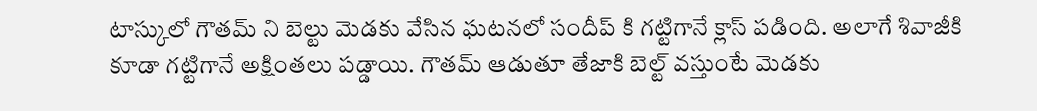టాస్కులో గౌతమ్ ని బెల్టు మెడకు వేసిన ఘటనలో సందీప్ కి గట్టిగానే క్లాస్ పడింది. అలాగే శివాజీకి కూడా గట్టిగానే అక్షింతలు పడ్డాయి. గౌతమ్ ఆడుతూ తేజాకి బెల్ట్ వస్తుంటే మెడకు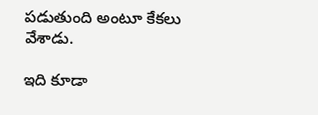పడుతుంది అంటూ కేకలు వేశాడు.

ఇది కూడా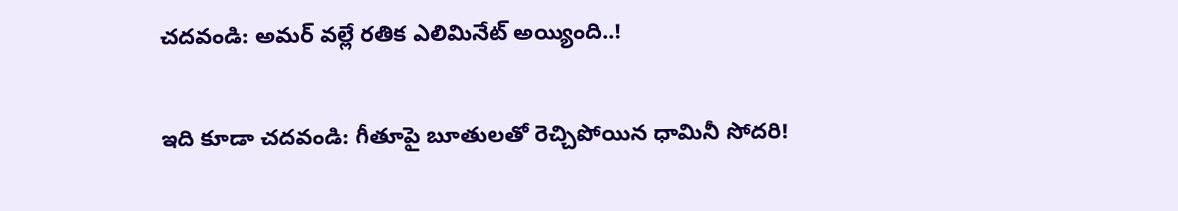చదవండి: అమర్ వల్లే రతిక ఎలిమినేట్ అయ్యింది..!

ఇది కూడా చదవండి: గీతూపై బూతులతో రెచ్చిపోయిన ధామినీ సోదరి!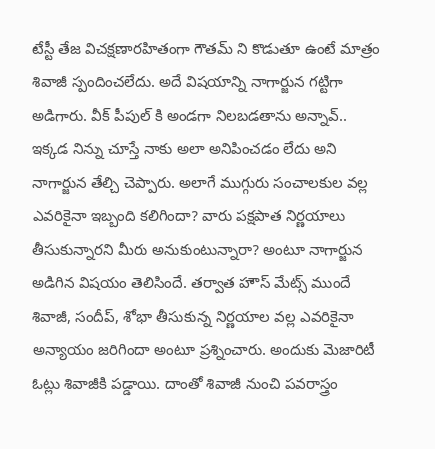టేస్టీ తేజ విచక్షణారహితంగా గౌతమ్ ని కొడుతూ ఉంటే మాత్రం శివాజీ స్పందించలేదు. అదే విషయాన్ని నాగార్జున గట్టిగా అడిగారు. వీక్ పీపుల్ కి అండగా నిలబడతాను అన్నావ్.. ఇక్కడ నిన్ను చూస్తే నాకు అలా అనిపించడం లేదు అని నాగార్జున తేల్చి చెప్పారు. అలాగే ముగ్గురు సంచాలకుల వల్ల ఎవరికైనా ఇబ్బంది కలిగిందా? వారు పక్షపాత నిర్ణయాలు తీసుకున్నారని మీరు అనుకుంటున్నారా? అంటూ నాగార్జున అడిగిన విషయం తెలిసిందే. తర్వాత హౌస్ మేట్స్ ముందే శివాజీ, సందీప్, శోభా తీసుకున్న నిర్ణయాల వల్ల ఎవరికైనా అన్యాయం జరిగిందా అంటూ ప్రశ్నించారు. అందుకు మెజారిటీ ఓట్లు శివాజీకి పడ్డాయి. దాంతో శివాజీ నుంచి పవరాస్త్రం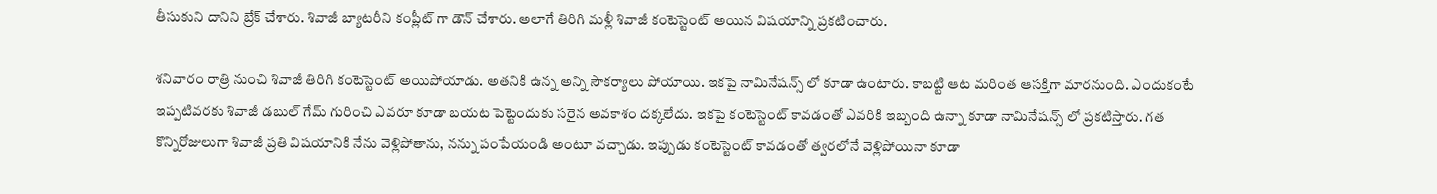తీసుకుని దానిని బ్రేక్ చేశారు. శివాజీ బ్యాటరీని కంప్లీట్ గా డౌన్ చేశారు. అలాగే తిరిగి మళ్లీ శివాజీ కంటెస్టెంట్ అయిన విషయాన్ని ప్రకటించారు.

శనివారం రాత్రి నుంచి శివాజీ తిరిగి కంటెస్టెంట్ అయిపోయాడు. అతనికి ఉన్న అన్ని సౌకర్యాలు పోయాయి. ఇకపై నామినేషన్స్ లో కూడా ఉంటారు. కాబట్టి ఆట మరింత ఆసక్తిగా మారనుంది. ఎందుకంటే ఇప్పటివరకు శివాజీ డబుల్ గేమ్ గురించి ఎవరూ కూడా బయట పెట్టెందుకు సరైన అవకాశం దక్కలేదు. ఇకపై కంటెస్టెంట్ కావడంతో ఎవరికి ఇబ్బంది ఉన్నా కూడా నామినేషన్స్ లో ప్రకటిస్తారు. గత కొన్నిరోజులుగా శివాజీ ప్రతి విషయానికి నేను వెళ్లిపోతాను, నన్ను పంపేయండి అంటూ వచ్చాడు. ఇప్పుడు కంటెస్టెంట్ కావడంతో త్వరలోనే వెళ్లిపోయినా కూడా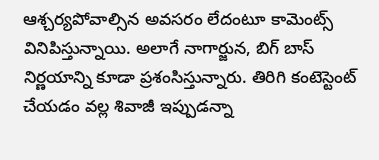ఆశ్చర్యపోవాల్సిన అవసరం లేదంటూ కామెంట్స్ వినిపిస్తున్నాయి. అలాగే నాగార్జున, బిగ్ బాస్ నిర్ణయాన్ని కూడా ప్రశంసిస్తున్నారు. తిరిగి కంటెస్టెంట్ చేయడం వల్ల శివాజీ ఇప్పుడన్నా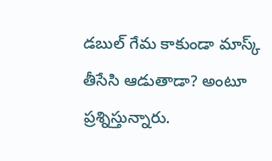డబుల్ గేమ కాకుండా మాస్క్ తీసేసి ఆడుతాడా? అంటూ ప్రశ్నిస్తున్నారు.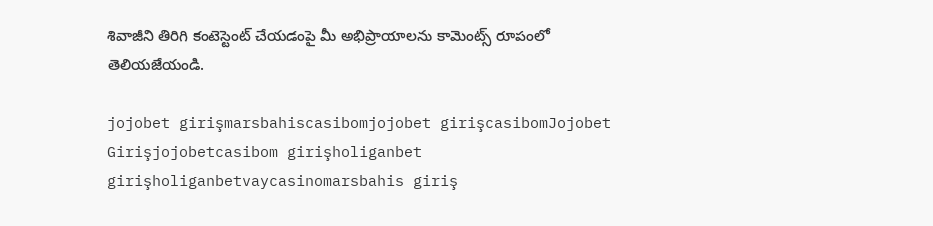శివాజీని తిరిగి కంటెస్టెంట్ చేయడంపై మీ అభిప్రాయాలను కామెంట్స్ రూపంలో తెలియజేయండి.

jojobet girişmarsbahiscasibomjojobet girişcasibomJojobet Girişjojobetcasibom girişholiganbet girişholiganbetvaycasinomarsbahis giriş